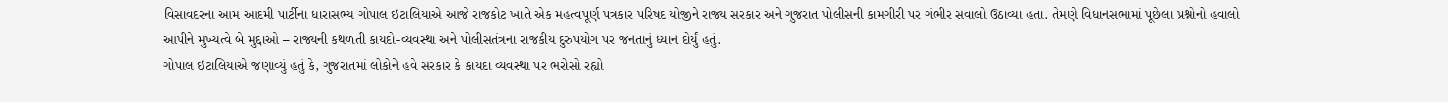વિસાવદરના આમ આદમી પાર્ટીના ધારાસભ્ય ગોપાલ ઇટાલિયાએ આજે રાજકોટ ખાતે એક મહત્વપૂર્ણ પત્રકાર પરિષદ યોજીને રાજ્ય સરકાર અને ગુજરાત પોલીસની કામગીરી પર ગંભીર સવાલો ઉઠાવ્યા હતા. તેમણે વિધાનસભામાં પૂછેલા પ્રશ્નોનો હવાલો આપીને મુખ્યત્વે બે મુદ્દાઓ – રાજ્યની કથળતી કાયદો-વ્યવસ્થા અને પોલીસતંત્રના રાજકીય દુરુપયોગ પર જનતાનું ધ્યાન દોર્યું હતું.
ગોપાલ ઇટાલિયાએ જણાવ્યું હતું કે, ગુજરાતમાં લોકોને હવે સરકાર કે કાયદા વ્યવસ્થા પર ભરોસો રહ્યો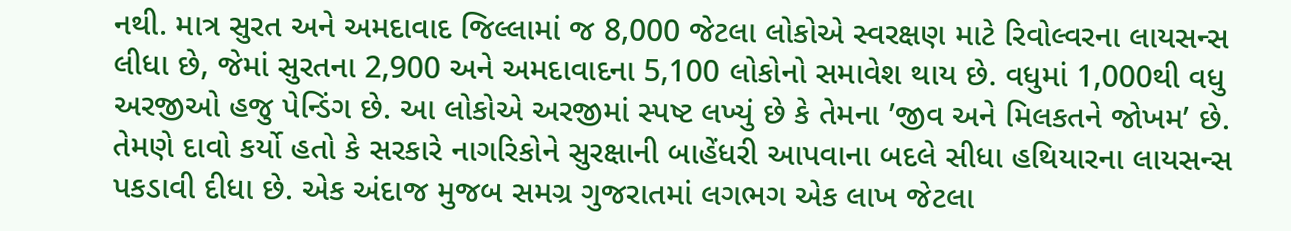નથી. માત્ર સુરત અને અમદાવાદ જિલ્લામાં જ 8,000 જેટલા લોકોએ સ્વરક્ષણ માટે રિવોલ્વરના લાયસન્સ લીધા છે, જેમાં સુરતના 2,900 અને અમદાવાદના 5,100 લોકોનો સમાવેશ થાય છે. વધુમાં 1,000થી વધુ અરજીઓ હજુ પેન્ડિંગ છે. આ લોકોએ અરજીમાં સ્પષ્ટ લખ્યું છે કે તેમના ’જીવ અને મિલકતને જોખમ’ છે.
તેમણે દાવો કર્યો હતો કે સરકારે નાગરિકોને સુરક્ષાની બાહેંધરી આપવાના બદલે સીધા હથિયારના લાયસન્સ પકડાવી દીધા છે. એક અંદાજ મુજબ સમગ્ર ગુજરાતમાં લગભગ એક લાખ જેટલા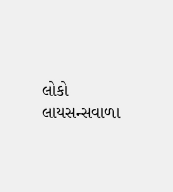લોકો લાયસન્સવાળા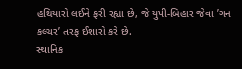હથિયારો લઈને ફરી રહ્યા છે, જે યુપી-બિહાર જેવા ’ગન કલ્ચર’ તરફ ઈશારો કરે છે.
સ્થાનિક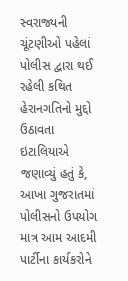સ્વરાજ્યની ચૂંટણીઓ પહેલાં પોલીસ દ્વારા થઈ રહેલી કથિત હેરાનગતિનો મુદ્દો ઉઠાવતા ઇટાલિયાએ જણાવ્યું હતું કે, આખા ગુજરાતમાં પોલીસનો ઉપયોગ માત્ર આમ આદમી પાર્ટીના કાર્યકરોને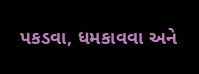પકડવા, ધમકાવવા અને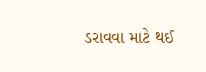ડરાવવા માટે થઈ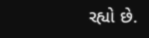રહ્યો છે.